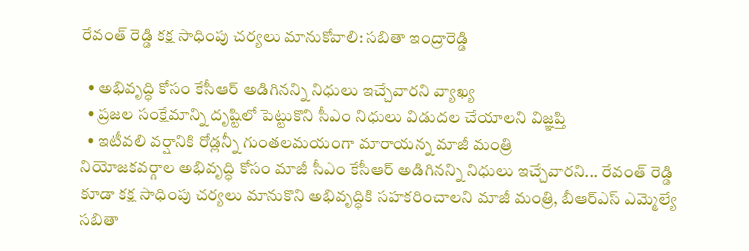రేవంత్ రెడ్డి కక్ష సాధింపు చర్యలు మానుకోవాలి: సబితా ఇంద్రారెడ్డి

  • అభివృద్ధి కోసం కేసీఆర్ అడిగినన్ని నిధులు ఇచ్చేవారని వ్యాఖ్య
  • ప్రజల సంక్షేమాన్ని దృష్టిలో పెట్టుకొని సీఎం నిధులు విడుదల చేయాలని విజ్ఞప్తి
  • ఇటీవలి వర్షానికి రోడ్లన్నీ గుంతలమయంగా మారాయన్న మాజీ మంత్రి
నియోజకవర్గాల అభివృద్ధి కోసం మాజీ సీఎం కేసీఆర్ అడిగినన్ని నిధులు ఇచ్చేవారని... రేవంత్ రెడ్డి కూడా కక్ష సాధింపు చర్యలు మానుకొని అభివృద్ధికి సహకరించాలని మాజీ మంత్రి, బీఆర్ఎస్ ఎమ్మెల్యే సబితా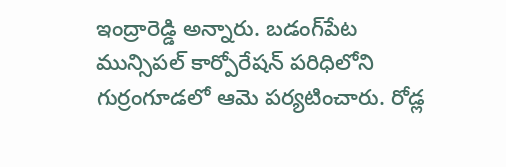ఇంద్రారెడ్డి అన్నారు. బడంగ్‌పేట మున్సిపల్ కార్పోరేషన్ పరిధిలోని గుర్రంగూడలో ఆమె పర్యటించారు. రోడ్ల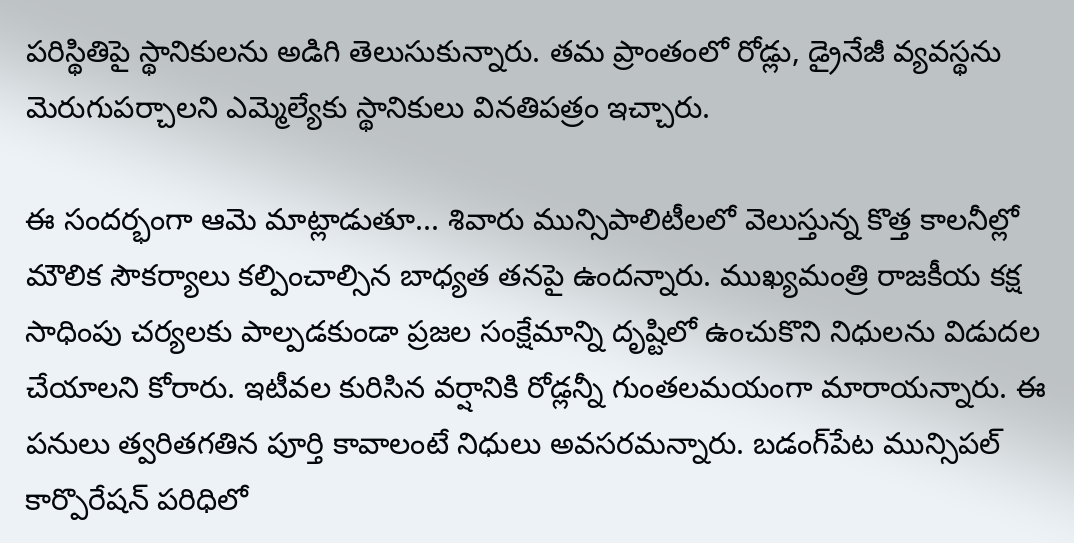పరిస్థితిపై స్థానికులను అడిగి తెలుసుకున్నారు. తమ ప్రాంతంలో రోడ్లు, డ్రైనేజీ వ్యవస్థను మెరుగుపర్చాలని ఎమ్మెల్యేకు స్థానికులు వినతిపత్రం ఇచ్చారు.

ఈ సందర్భంగా ఆమె మాట్లాడుతూ... శివారు మున్సిపాలిటీలలో వెలుస్తున్న కొత్త కాలనీల్లో మౌలిక సౌకర్యాలు కల్పించాల్సిన బాధ్యత తనపై ఉందన్నారు. ముఖ్యమంత్రి రాజకీయ కక్ష సాధింపు చర్యలకు పాల్పడకుండా ప్రజల సంక్షేమాన్ని దృష్టిలో ఉంచుకొని నిధులను విడుదల చేయాలని కోరారు. ఇటీవల కురిసిన వర్షానికి రోడ్లన్నీ గుంతలమయంగా మారాయన్నారు. ఈ పనులు త్వరితగతిన పూర్తి కావాలంటే నిధులు అవసరమన్నారు. బడంగ్‌పేట మున్సిపల్ కార్పొరేషన్‌ పరిధిలో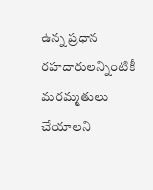ఉన్న ప్రధాన రహదారులన్నింటికీ మరమ్మతులు చేయాలని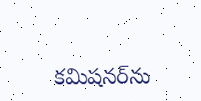కమిషనర్‌ను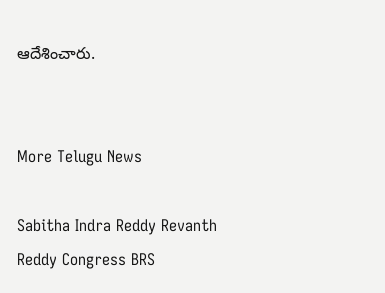ఆదేశించారు.


More Telugu News

Sabitha Indra Reddy Revanth Reddy Congress BRS